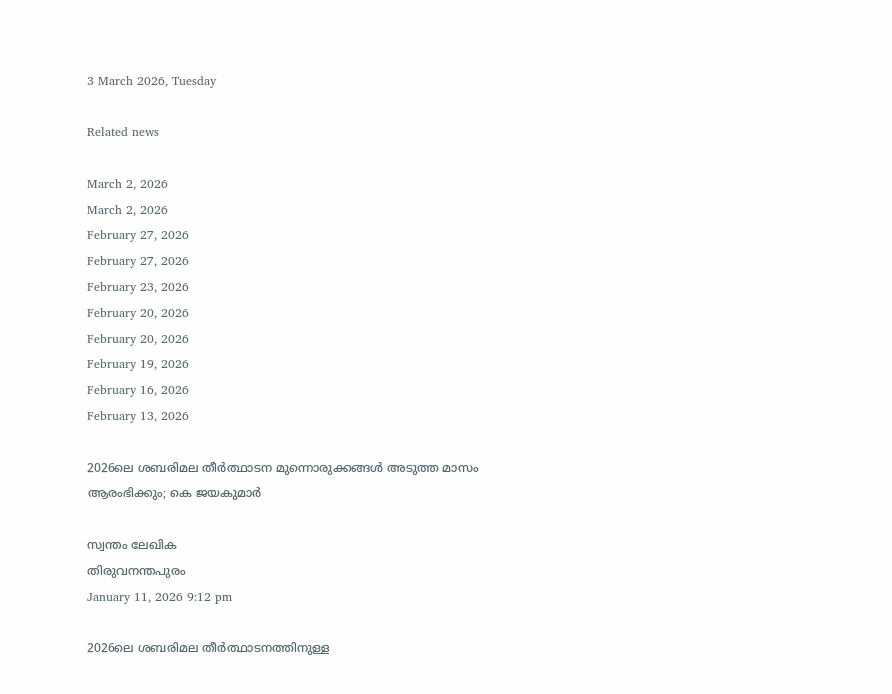3 March 2026, Tuesday

Related news

March 2, 2026
March 2, 2026
February 27, 2026
February 27, 2026
February 23, 2026
February 20, 2026
February 20, 2026
February 19, 2026
February 16, 2026
February 13, 2026

2026ലെ ശബരിമല തീർത്ഥാടന മുന്നൊരുക്കങ്ങൾ അടുത്ത മാസം ആരംഭിക്കും; കെ ജയകുമാർ

സ്വന്തം ലേഖിക
തിരുവനന്തപുരം
January 11, 2026 9:12 pm

2026ലെ ശബരിമല തീര്‍ത്ഥാടനത്തിനുള്ള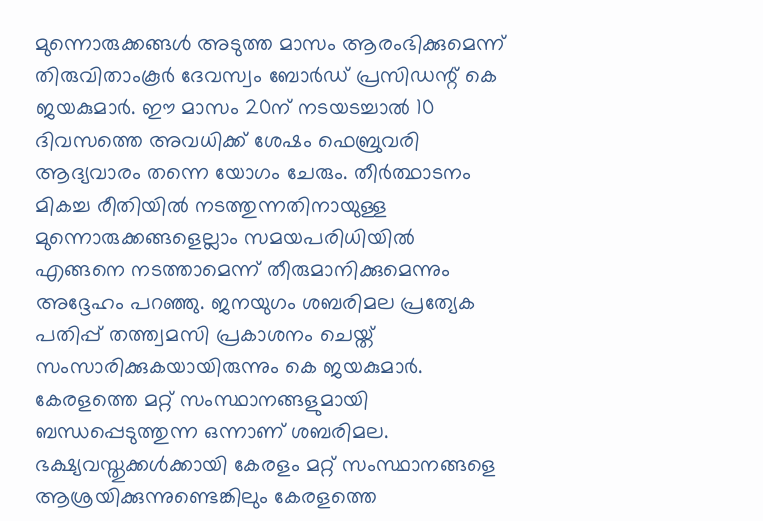മുന്നൊരുക്കങ്ങള്‍ അടുത്ത മാസം ആരംഭിക്കുമെന്ന് തിരുവിതാംകൂര്‍ ദേവസ്വം ബോർഡ് പ്രസിഡന്റ് കെ ജയകുമാർ. ഈ മാസം 20ന് നടയടച്ചാല്‍ 10 ദിവസത്തെ അവധിക്ക് ശേഷം ഫെബ്രുവരി ആദ്യവാരം തന്നെ യോഗം ചേരും. തീര്‍ത്ഥാടനം മികച്ച രീതിയില്‍ നടത്തുന്നതിനായുള്ള മുന്നൊരുക്കങ്ങളെല്ലാം സമയപരിധിയില്‍ എങ്ങനെ നടത്താമെന്ന് തീരുമാനിക്കുമെന്നും അദ്ദേഹം പറഞ്ഞു. ജനയുഗം ശബരിമല പ്രത്യേക പതിപ്പ് തത്ത്വമസി പ്രകാശനം ചെയ്ത് സംസാരിക്കുകയായിരുന്നും കെ ജയകുമാര്‍.
കേരളത്തെ മറ്റ് സംസ്ഥാനങ്ങളുമായി ബന്ധപ്പെടുത്തുന്ന ഒന്നാണ് ശബരിമല. ഭക്ഷ്യവസ്തുക്കള്‍ക്കായി കേരളം മറ്റ് സംസ്ഥാനങ്ങളെ ആശ്രയിക്കുന്നുണ്ടെങ്കിലും കേരളത്തെ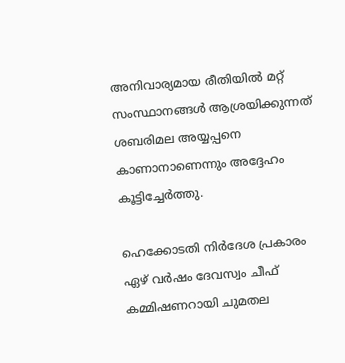അനിവാര്യമായ രീതിയില്‍ മറ്റ് സംസ്ഥാനങ്ങള്‍ ആശ്രയിക്കുന്നത് ശബരിമല അയ്യപ്പനെ കാണാനാണെന്നും അദ്ദേഹം കൂട്ടിച്ചേര്‍ത്തു.

ഹെക്കോടതി നിര്‍ദേശ പ്രകാരം ഏഴ് വര്‍ഷം ദേവസ്വം ചീഫ് കമ്മിഷണറായി ചുമതല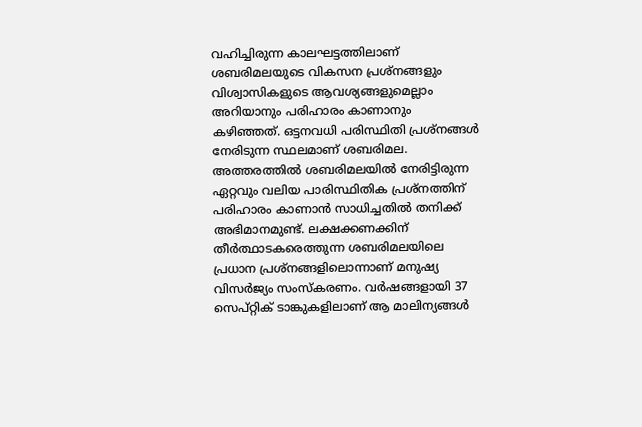വഹിച്ചിരുന്ന കാലഘട്ടത്തിലാണ് ശബരിമലയുടെ വികസന പ്രശ്നങ്ങളും വിശ്വാസികളുടെ ആവശ്യങ്ങളുമെല്ലാം അറിയാനും പരിഹാരം കാണാനും കഴിഞ്ഞത്. ഒട്ടനവധി പരിസ്ഥിതി പ്രശ്നങ്ങൾ നേരിടുന്ന സ്ഥലമാണ് ശബരിമല. അത്തരത്തില്‍ ശബരിമലയില്‍ നേരിട്ടിരുന്ന ഏറ്റവും വലിയ പാരിസ്ഥിതിക പ്രശ്നത്തിന് പരിഹാരം കാണാൻ സാധിച്ചതില്‍ തനിക്ക് അഭിമാനമുണ്ട്. ലക്ഷക്കണക്കിന് തീര്‍ത്ഥാടകരെത്തുന്ന ശബരിമലയിലെ പ്രധാന പ്രശ്നങ്ങളിലൊന്നാണ് മനുഷ്യ വിസര്‍ജ്യം സംസ്കരണം. വര്‍ഷങ്ങളായി 37 സെപ്റ്റിക് ടാങ്കുകളിലാണ് ആ മാലിന്യങ്ങള്‍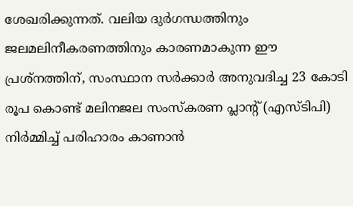ശേഖരിക്കുന്നത്. വലിയ ദുര്‍ഗന്ധത്തിനും ജലമലിനീകരണത്തിനും കാരണമാകുന്ന ഈ പ്രശ്നത്തിന്, സംസ്ഥാന സര്‍ക്കാര്‍ അനുവദിച്ച 23 കോടി രൂപ കൊണ്ട് മലിനജല സംസ്കരണ പ്ലാന്റ് (എസ്ടിപി) നിര്‍മ്മിച്ച് പരിഹാരം കാണാന്‍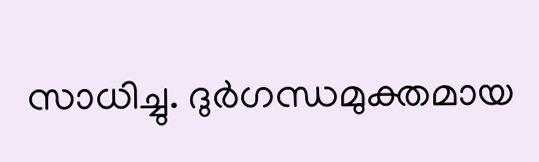സാധിച്ചു. ദുര്‍ഗന്ധമുക്തമായ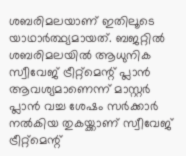ശബരിമലയാണ് ഇതിലൂടെ യാഥാര്‍ത്ഥ്യമായത്. ബജറ്റില്‍ ശബരിമലയില്‍ ആധുനിക സ്വീവേജ് ട്രീറ്റ്മെന്റ് പ്ലാൻ ആവശ്യമാണെന്ന് മാസ്റ്റര്‍ പ്ലാൻ വച്ച ശേഷം സര്‍ക്കാര്‍ നല്‍കിയ തുകയ്ക്കാണ് സ്വീവേജ് ട്രീറ്റ്മെന്റ്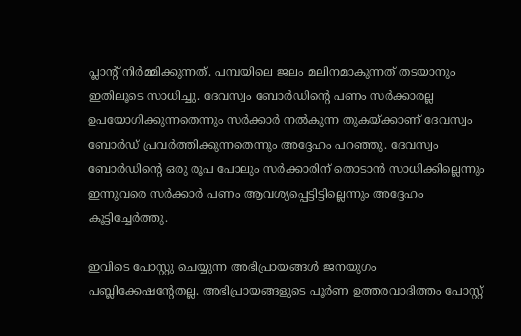പ്ലാന്റ് നിര്‍മ്മിക്കുന്നത്. പമ്പയിലെ ‍ജലം മലിനമാകുന്നത് തടയാനും ഇതിലൂടെ സാധിച്ചു. ദേവസ്വം ബോര്‍ഡിന്റെ പണം സര്‍ക്കാരല്ല ഉപയോഗിക്കുന്നതെന്നും സര്‍ക്കാര്‍ നല്‍കുന്ന തുകയ്ക്കാണ് ദേവസ്വം ബോര്‍ഡ് പ്രവര്‍ത്തിക്കുന്നതെന്നും അദ്ദേഹം പറഞ്ഞു. ദേവസ്വം ബോര്‍ഡിന്റെ ഒരു രൂപ പോലും സര്‍ക്കാരിന് തൊടാൻ സാധിക്കില്ലെന്നും ഇന്നുവരെ സര്‍ക്കാര്‍ പണം ആവശ്യപ്പെട്ടിട്ടില്ലെന്നും അദ്ദേഹം കൂട്ടിച്ചേര്‍ത്തു.

ഇവിടെ പോസ്റ്റു ചെയ്യുന്ന അഭിപ്രായങ്ങള്‍ ജനയുഗം പബ്ലിക്കേഷന്റേതല്ല. അഭിപ്രായങ്ങളുടെ പൂര്‍ണ ഉത്തരവാദിത്തം പോസ്റ്റ്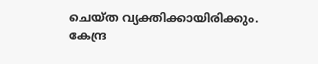ചെയ്ത വ്യക്തിക്കായിരിക്കും. കേന്ദ്ര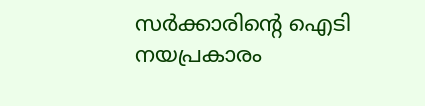സര്‍ക്കാരിന്റെ ഐടി നയപ്രകാരം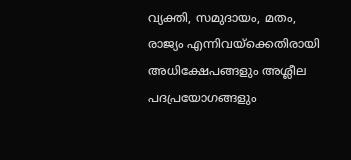വ്യക്തി, സമുദായം, മതം, രാജ്യം എന്നിവയ്‌ക്കെതിരായി അധിക്ഷേപങ്ങളും അശ്ലീല പദപ്രയോഗങ്ങളും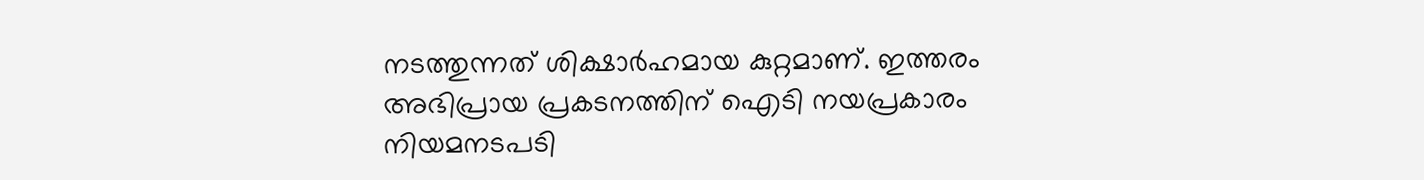നടത്തുന്നത് ശിക്ഷാര്‍ഹമായ കുറ്റമാണ്. ഇത്തരം അഭിപ്രായ പ്രകടനത്തിന് ഐടി നയപ്രകാരം നിയമനടപടി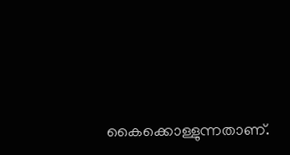കൈക്കൊള്ളുന്നതാണ്.